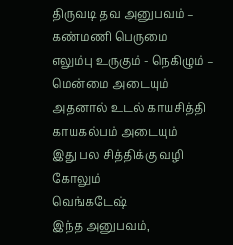திருவடி தவ அனுபவம் – கண்மணி பெருமை
எலும்பு உருகும் - நெகிழும் – மென்மை அடையும்
அதனால் உடல் காயசித்தி காயகல்பம் அடையும்
இது பல சித்திக்கு வழி கோலும்
வெங்கடேஷ்
இந்த அனுபவம்,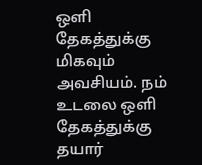ஒளி தேகத்துக்கு மிகவும் அவசியம். நம் உடலை ஒளி தேகத்துக்கு தயார்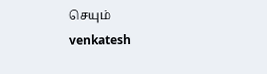செயும்
venkatesh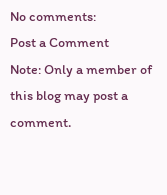No comments:
Post a Comment
Note: Only a member of this blog may post a comment.